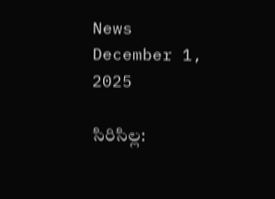News December 1, 2025

సిరిసిల్ల: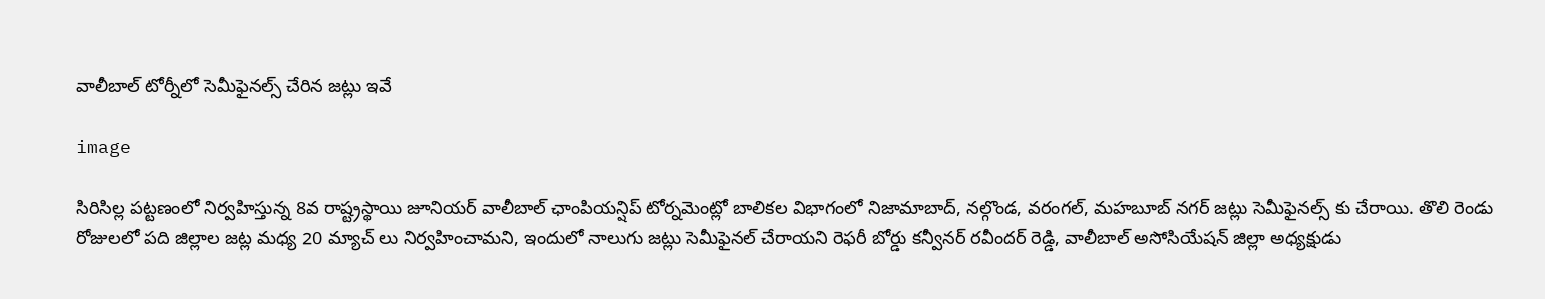వాలీబాల్ టోర్నీలో సెమీఫైనల్స్ చేరిన జట్లు ఇవే

image

సిరిసిల్ల పట్టణంలో నిర్వహిస్తున్న 8వ రాష్ట్రస్థాయి జూనియర్ వాలీబాల్ ఛాంపియన్షిప్ టోర్నమెంట్లో బాలికల విభాగంలో నిజామాబాద్, నల్గొండ, వరంగల్, మహబూబ్ నగర్ జట్లు సెమీఫైనల్స్ కు చేరాయి. తొలి రెండు రోజులలో పది జిల్లాల జట్ల మధ్య 20 మ్యాచ్ లు నిర్వహించామని, ఇందులో నాలుగు జట్లు సెమీఫైనల్ చేరాయని రెఫరీ బోర్డు కన్వీనర్ రవీందర్ రెడ్డి, వాలీబాల్ అసోసియేషన్ జిల్లా అధ్యక్షుడు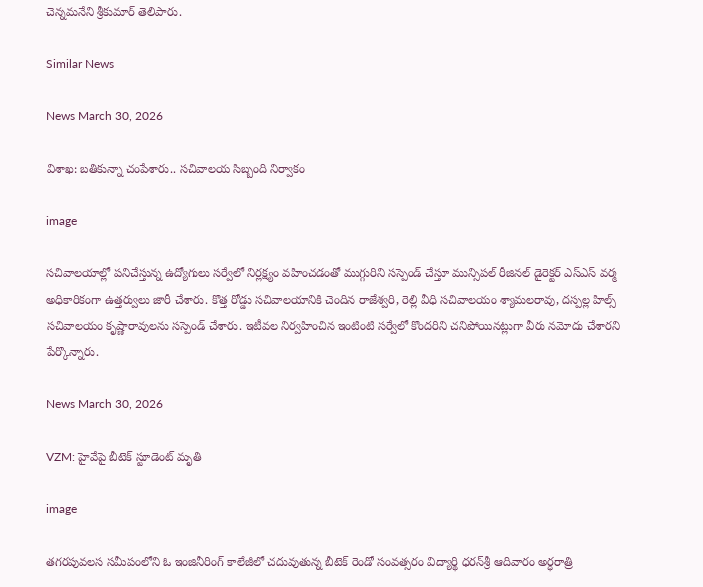చెన్నమనేని శ్రీకుమార్ తెలిపారు.

Similar News

News March 30, 2026

విశాఖ: బతికున్నా చంపేశారు.. సచివాలయ సిబ్బంది నిర్వాకం

image

సచివాలయాల్లో పనిచేస్తున్న ఉద్యోగులు సర్వేలో నిర్లక్ష్యం వహించడంతో ముగ్గురిని సస్పెండ్ చేస్తూ మున్సిపల్ రీజినల్ డైరెక్టర్ ఎస్‌ఎస్ వర్మ అధికారికంగా ఉత్తర్వులు జారీ చేశారు. కొత్త రోడ్డు సచివాలయానికి చెందిన రాజేశ్వరి, రెల్లి వీధి సచివాలయం శ్యామలరావు, దస్పల్ల హిల్స్ సచివాలయం కృష్ణారావులను సస్పెండ్ చేశారు. ఇటీవల నిర్వహించిన ఇంటింటి సర్వేలో కొందరిని చనిపోయినట్లుగా వీరు నమోదు చేశారని పేర్కొన్నారు.

News March 30, 2026

VZM: హైవేపై బీటెక్ స్టూడెంట్ మృతి

image

తగరపువలస సమీపంలోని ఓ ఇంజినీరింగ్ కాలేజీలో చదువుతున్న బీటెక్ రెండో సంవత్సరం విద్యార్థి ధరన్‌శ్రీ ఆదివారం అర్ధరాత్రి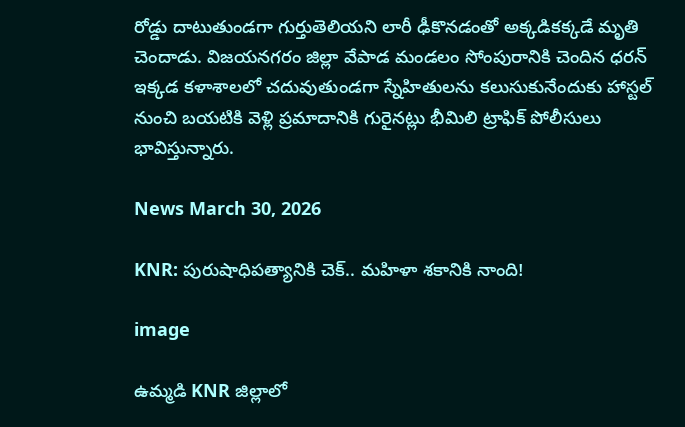రోడ్డు దాటుతుండగా గుర్తుతెలియని లారీ ఢీకొనడంతో అక్కడికక్కడే మృతి చెందాడు. విజయనగరం జిల్లా వేపాడ మండలం సోంపురానికి చెందిన ధరన్ ఇక్కడ కళాశాలలో చదువుతుండగా స్నేహితులను కలుసుకునేందుకు హాస్టల్ నుంచి బయటికి వెళ్లి ప్రమాదానికి గురైనట్లు భీమిలి ట్రాఫిక్ పోలీసులు భావిస్తున్నారు.

News March 30, 2026

KNR: పురుషాధిపత్యానికి చెక్.. మహిళా శకానికి నాంది!

image

ఉమ్మడి KNR జిల్లాలో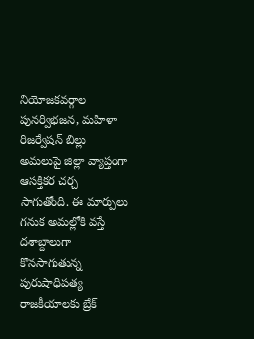నియోజకవర్గాల పునర్విభజన, మహిళా రిజర్వేషన్ బిల్లు అమలుపై జిల్లా వ్యాప్తంగా ఆసక్తికర చర్చ సాగుతోంది. ఈ మార్పులు గనుక అమల్లోకి వస్తే దశాబ్దాలుగా కొనసాగుతున్న పురుషాధిపత్య రాజకీయాలకు బ్రేక్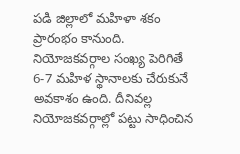పడి జిల్లాలో మహిళా శకం ప్రారంభం కానుంది. నియోజకవర్గాల సంఖ్య పెరిగితే 6-7 మహిళ స్థానాలకు చేరుకునే అవకాశం ఉంది. దీనివల్ల నియోజకవర్గాల్లో పట్టు సాధించిన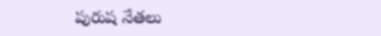పురుష నేతలు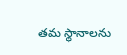తమ స్థానాలను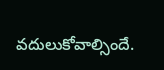వదులుకోవాల్సిందే.